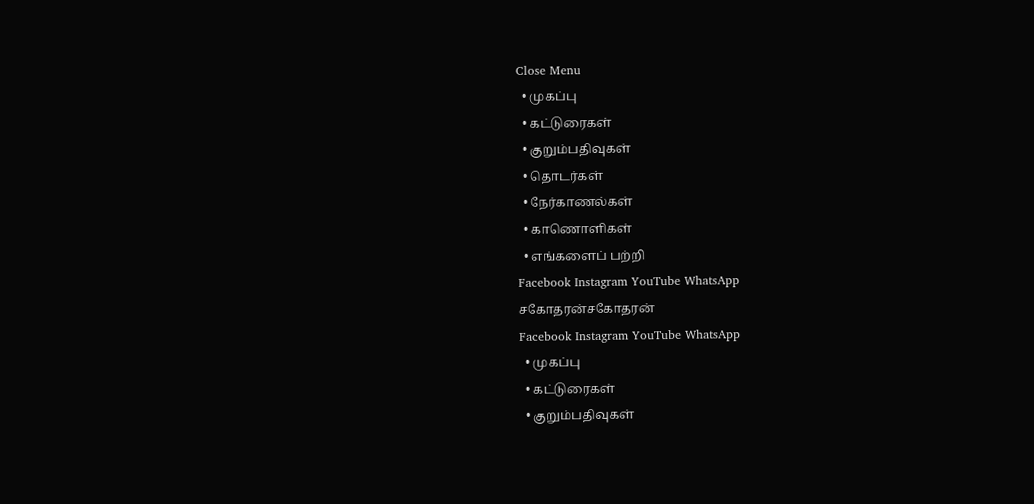Close Menu
  • முகப்பு
  • கட்டுரைகள்
  • குறும்பதிவுகள்
  • தொடர்கள்
  • நேர்காணல்கள்
  • காணொளிகள்
  • எங்களைப் பற்றி
Facebook Instagram YouTube WhatsApp
சகோதரன்சகோதரன்
Facebook Instagram YouTube WhatsApp
  • முகப்பு
  • கட்டுரைகள்
  • குறும்பதிவுகள்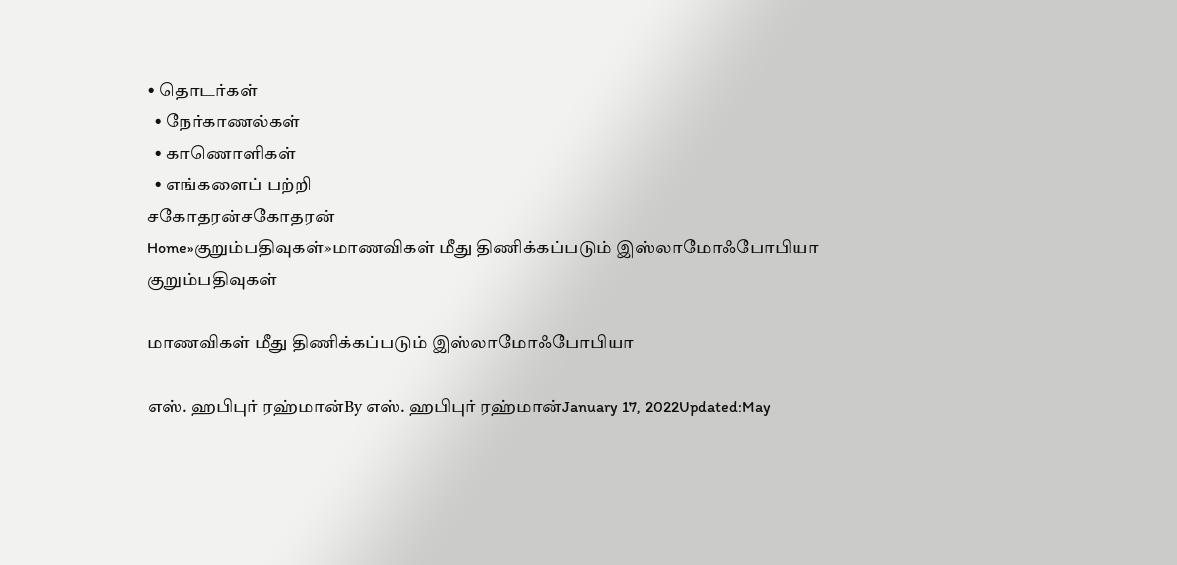• தொடர்கள்
  • நேர்காணல்கள்
  • காணொளிகள்
  • எங்களைப் பற்றி
சகோதரன்சகோதரன்
Home»குறும்பதிவுகள்»மாணவிகள் மீது திணிக்கப்படும் இஸ்லாமோஃபோபியா
குறும்பதிவுகள்

மாணவிகள் மீது திணிக்கப்படும் இஸ்லாமோஃபோபியா

எஸ். ஹபிபுர் ரஹ்மான்By எஸ். ஹபிபுர் ரஹ்மான்January 17, 2022Updated:May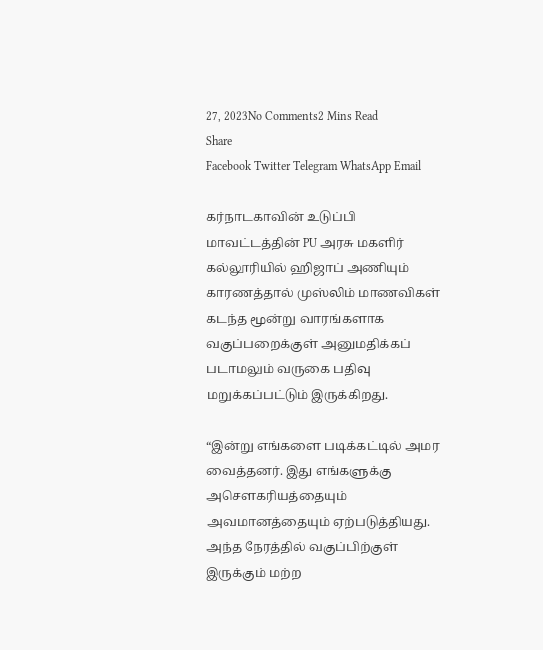27, 2023No Comments2 Mins Read
Share
Facebook Twitter Telegram WhatsApp Email

கர்நாடகாவின் உடுப்பி மாவட்டத்தின் PU அரசு மகளிர் கல்லூரியில் ஹிஜாப் அணியும் காரணத்தால் முஸ்லிம் மாணவிகள் கடந்த மூன்று வாரங்களாக வகுப்பறைக்குள் அனுமதிக்கப் படாமலும் வருகை பதிவு மறுக்கப்பட்டும் இருக்கிறது.

“இன்று எங்களை படிக்கட்டில் அமர வைத்தனர். இது எங்களுக்கு அசௌகரியத்தையும் அவமானத்தையும் ஏற்படுத்தியது. அந்த நேரத்தில் வகுப்பிற்குள் இருக்கும் மற்ற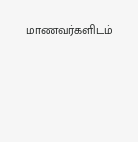மாணவர்களிடம்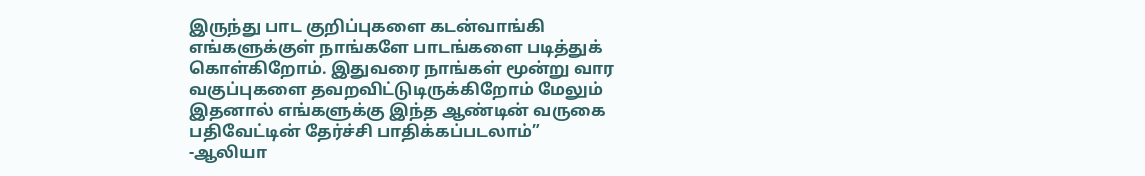இருந்து பாட குறிப்புகளை கடன்வாங்கி எங்களுக்குள் நாங்களே பாடங்களை படித்துக் கொள்கிறோம். இதுவரை நாங்கள் மூன்று வார வகுப்புகளை தவறவிட்டுடிருக்கிறோம் மேலும் இதனால் எங்களுக்கு இந்த ஆண்டின் வருகை பதிவேட்டின் தேர்ச்சி பாதிக்கப்படலாம்”
-ஆலியா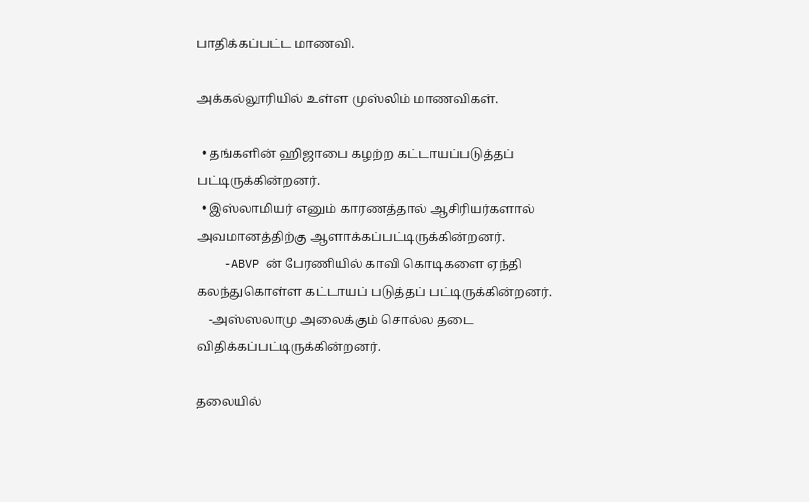பாதிக்கப்பட்ட மாணவி.

அக்கல்லூரியில் உள்ள முஸ்லிம் மாணவிகள்.

  • தங்களின் ஹிஜாபை கழற்ற கட்டாயப்படுத்தப் பட்டிருக்கின்றனர்.
  • இஸ்லாமியர் எனும் காரணத்தால் ஆசிரியர்களால் அவமானத்திற்கு ஆளாக்கப்பட்டிருக்கின்றனர்.
    -ABVP ன் பேரணியில் காவி கொடிகளை ஏந்தி கலந்துகொள்ள கட்டாயப் படுத்தப் பட்டிருக்கின்றனர்.
    -அஸ்ஸலாமு அலைக்கும் சொல்ல தடை விதிக்கப்பட்டிருக்கின்றனர்.

தலையில்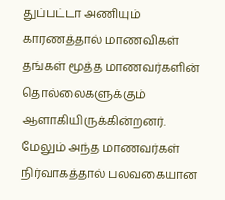துப்பட்டா அணியும் காரணத்தால் மாணவிகள் தங்கள் மூத்த மாணவர்களின் தொல்லைகளுக்கும் ஆளாகியிருக்கின்றனர். மேலும் அந்த மாணவர்கள் நிர்வாகத்தால் பலவகையான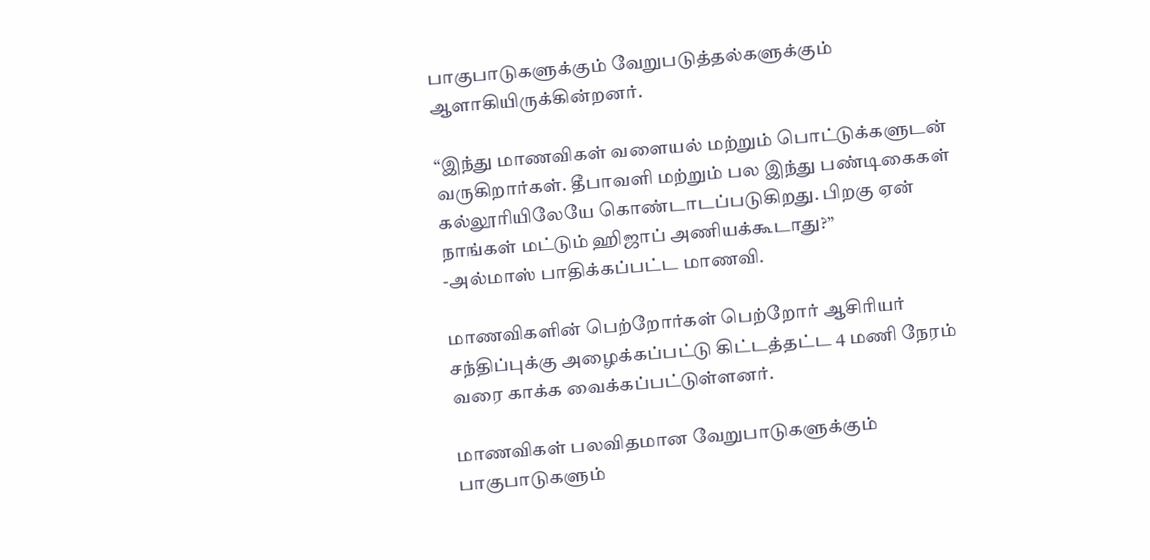பாகுபாடுகளுக்கும் வேறுபடுத்தல்களுக்கும் ஆளாகியிருக்கின்றனர்.

“இந்து மாணவிகள் வளையல் மற்றும் பொட்டுக்களுடன் வருகிறார்கள். தீபாவளி மற்றும் பல இந்து பண்டிகைகள் கல்லூரியிலேயே கொண்டாடப்படுகிறது. பிறகு ஏன் நாங்கள் மட்டும் ஹிஜாப் அணியக்கூடாது?”
-அல்மாஸ் பாதிக்கப்பட்ட மாணவி.

மாணவிகளின் பெற்றோர்கள் பெற்றோர் ஆசிரியர் சந்திப்புக்கு அழைக்கப்பட்டு கிட்டத்தட்ட 4 மணி நேரம் வரை காக்க வைக்கப்பட்டுள்ளனர்.

மாணவிகள் பலவிதமான வேறுபாடுகளுக்கும் பாகுபாடுகளும்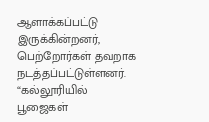ஆளாக்கப்பட்டு இருக்கின்றனர், பெற்றோர்கள் தவறாக நடத்தப்பட்டுள்ளனர்.
“கல்லூரியில் பூஜைகள்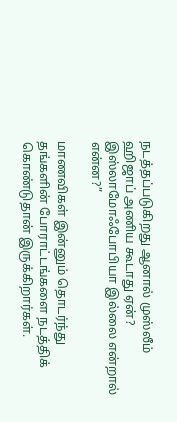நடத்தப்படுகிறது ஆனால் முஸ்லீம் ஹிஜாப் அணிய கூடாது ஏன்? இஸ்லாமோஃபோபியா இல்லை என்றால் என்ன?”

மாணவிகள் இன்னும் தொடர்ந்து தங்களின் போராட்டங்களை நடத்திக் கொண்டுதான் இருக்கிறார்கள்.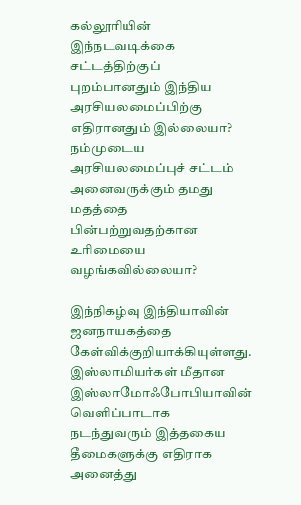கல்லூரியின் இந்நடவடிக்கை சட்டத்திற்குப் புறம்பானதும் இந்திய அரசியலமைப்பிற்கு எதிரானதும் இல்லையா? நம்முடைய அரசியலமைப்புச் சட்டம் அனைவருக்கும் தமது மதத்தை பின்பற்றுவதற்கான உரிமையை வழங்கவில்லையா?

இந்நிகழ்வு இந்தியாவின் ஜனநாயகத்தை கேள்விக்குறியாக்கியுள்ளது.
இஸ்லாமியர்கள் மீதான இஸ்லாமோஃபோபியாவின் வெளிப்பாடாக நடந்துவரும் இத்தகைய தீமைகளுக்கு எதிராக அனைத்து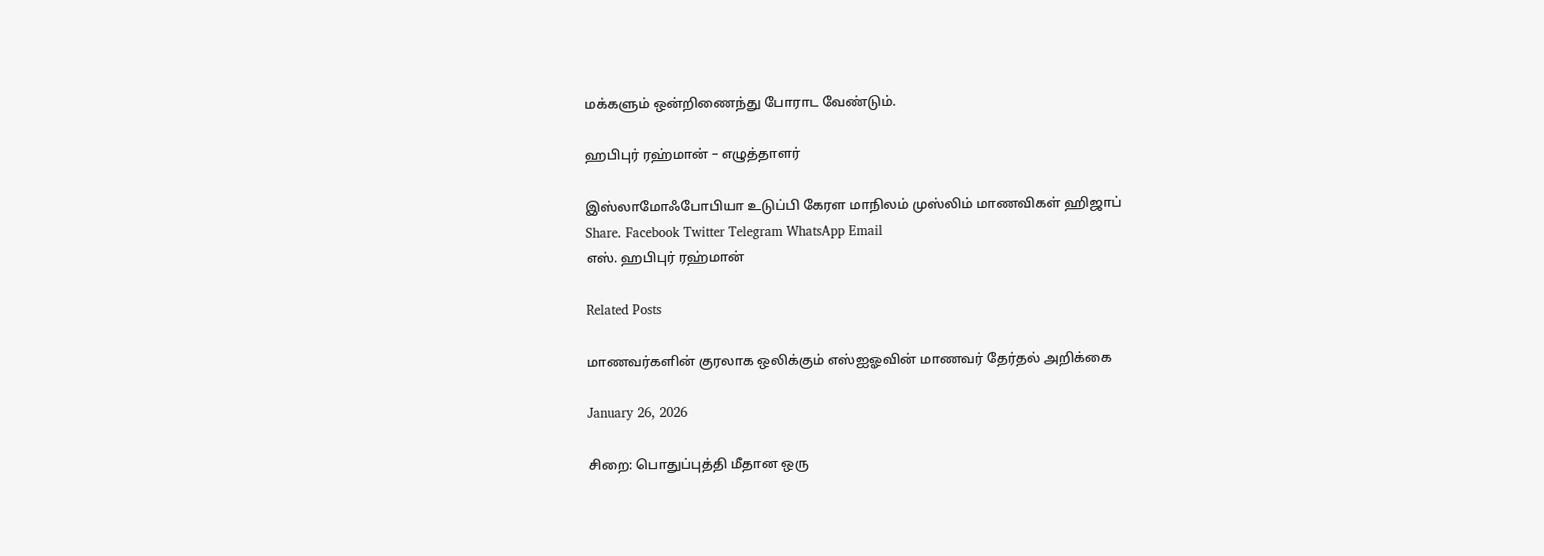மக்களும் ஒன்றிணைந்து போராட வேண்டும்.

ஹபிபுர் ரஹ்மான் – எழுத்தாளர்

இஸ்லாமோஃபோபியா உடுப்பி கேரள மாநிலம் முஸ்லிம் மாணவிகள் ஹிஜாப்
Share. Facebook Twitter Telegram WhatsApp Email
எஸ். ஹபிபுர் ரஹ்மான்

Related Posts

மாணவர்களின் குரலாக ஒலிக்கும் எஸ்ஐஓவின் மாணவர் தேர்தல் அறிக்கை

January 26, 2026

சிறை: பொதுப்புத்தி மீதான ஒரு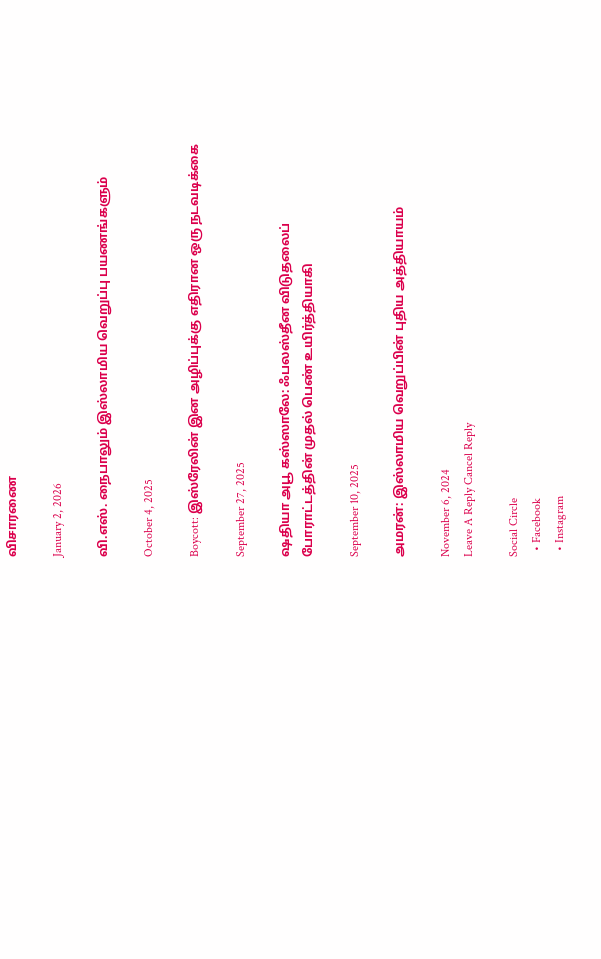விசாரணை

January 2, 2026

வி.எஸ். நைபாலும் இஸ்லாமிய வெறுப்பு பயணங்களும்

October 4, 2025

Boycott: இஸ்ரேலின் இன அழிப்புக்கு எதிரான ஒரு நடவடிக்கை

September 27, 2025

ஷதியா அபூ கஸ்ஸாலே: ஃபலஸ்தீன விடுதலைப் போராட்டத்தின் முதல் பெண் உயிர்த்தியாகி

September 10, 2025

அமரன்: இஸ்லாமிய வெறுப்பின் புதிய அத்தியாயம்

November 6, 2024
Leave A Reply Cancel Reply

Social Circle
  • Facebook
  • Instagram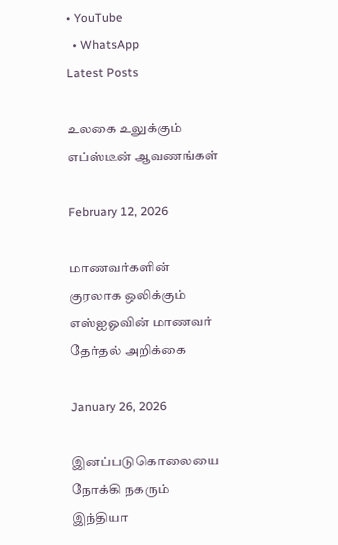• YouTube
  • WhatsApp
Latest Posts

உலகை உலுக்கும் எப்ஸ்டீன் ஆவணங்கள்

February 12, 2026

மாணவர்களின் குரலாக ஒலிக்கும் எஸ்ஐஓவின் மாணவர் தேர்தல் அறிக்கை

January 26, 2026

இனப்படுகொலையை நோக்கி நகரும் இந்தியா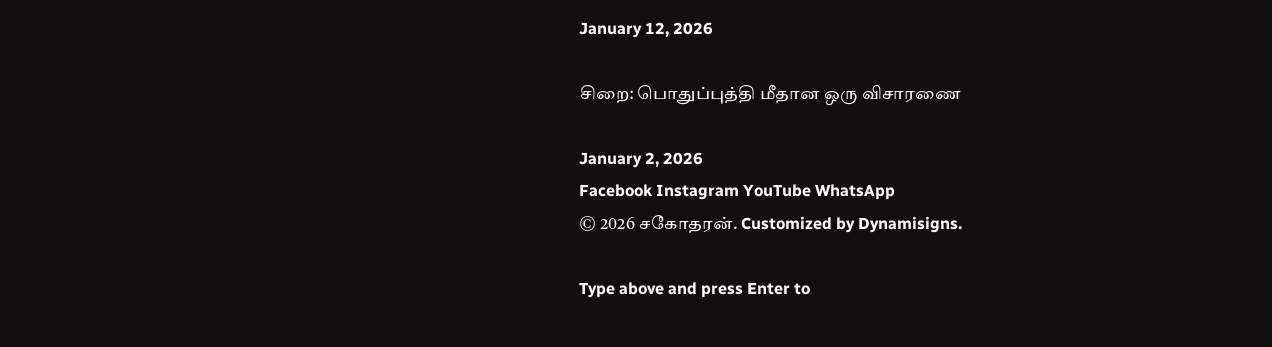January 12, 2026

சிறை: பொதுப்புத்தி மீதான ஒரு விசாரணை

January 2, 2026
Facebook Instagram YouTube WhatsApp
© 2026 சகோதரன். Customized by Dynamisigns.

Type above and press Enter to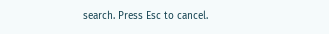search. Press Esc to cancel.